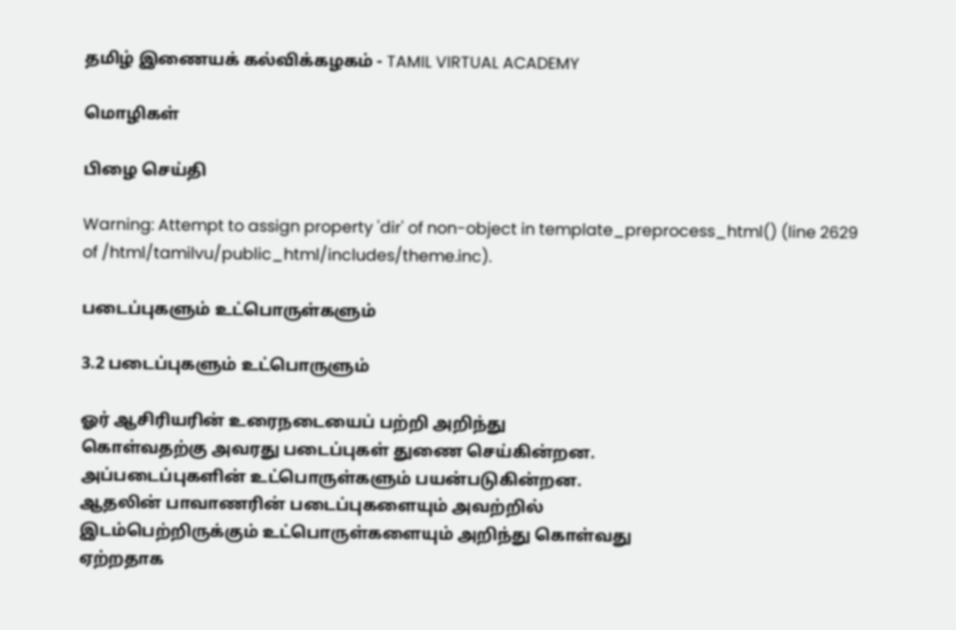தமிழ் இணையக் கல்விக்கழகம் - TAMIL VIRTUAL ACADEMY

மொழிகள்

பிழை செய்தி

Warning: Attempt to assign property 'dir' of non-object in template_preprocess_html() (line 2629 of /html/tamilvu/public_html/includes/theme.inc).

படைப்புகளும் உட்பொருள்களும்

3.2 படைப்புகளும் உட்பொருளும்

ஓர் ஆசிரியரின் உரைநடையைப் பற்றி அறிந்து
கொள்வதற்கு அவரது படைப்புகள் துணை செய்கின்றன.
அப்படைப்புகளின் உட்பொருள்களும் பயன்படுகின்றன.
ஆதலின் பாவாணரின் படைப்புகளையும் அவற்றில்
இடம்பெற்றிருக்கும் உட்பொருள்களையும் அறிந்து கொள்வது
ஏற்றதாக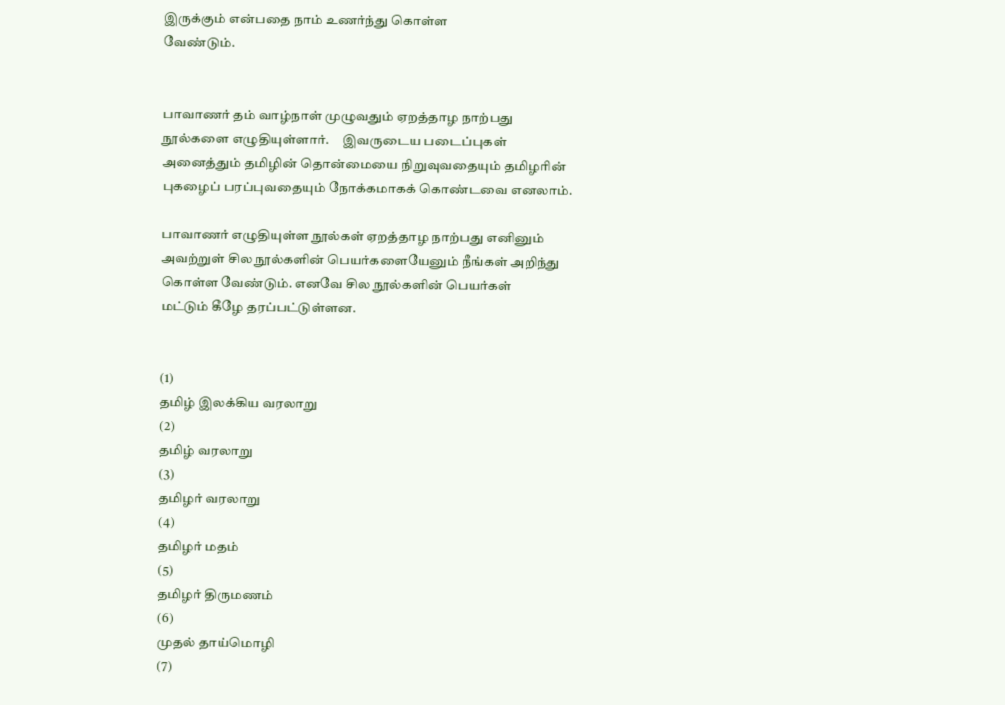இருக்கும் என்பதை நாம் உணர்ந்து கொள்ள
வேண்டும்.


பாவாணர் தம் வாழ்நாள் முழுவதும் ஏறத்தாழ நாற்பது
நூல்களை எழுதியுள்ளார்.     இவருடைய படைப்புகள்
அனைத்தும் தமிழின் தொன்மையை நிறுவுவதையும் தமிழரின்
புகழைப் பரப்புவதையும் நோக்கமாகக் கொண்டவை எனலாம்.

பாவாணர் எழுதியுள்ள நூல்கள் ஏறத்தாழ நாற்பது எனினும்
அவற்றுள் சில நூல்களின் பெயர்களையேனும் நீங்கள் அறிந்து
கொள்ள வேண்டும். எனவே சில நூல்களின் பெயர்கள்
மட்டும் கீழே தரப்பட்டுள்ளன.


(1)
தமிழ் இலக்கிய வரலாறு
(2)
தமிழ் வரலாறு
(3)
தமிழர் வரலாறு
(4)
தமிழர் மதம்
(5)
தமிழர் திருமணம்
(6)
முதல் தாய்மொழி
(7)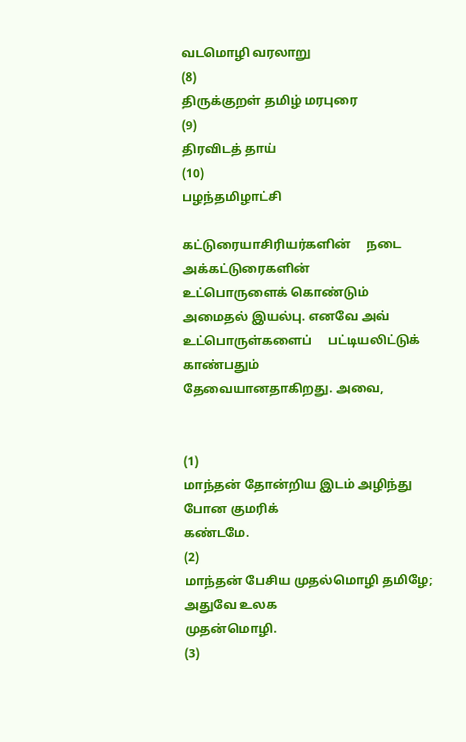வடமொழி வரலாறு
(8)
திருக்குறள் தமிழ் மரபுரை
(9)
திரவிடத் தாய்
(10)
பழந்தமிழாட்சி

கட்டுரையாசிரியர்களின்     நடை     அக்கட்டுரைகளின்
உட்பொருளைக் கொண்டும் அமைதல் இயல்பு. எனவே அவ்
உட்பொருள்களைப்     பட்டியலிட்டுக்     காண்பதும்
தேவையானதாகிறது. அவை,


(1)
மாந்தன் தோன்றிய இடம் அழிந்து போன குமரிக்
கண்டமே.
(2)
மாந்தன் பேசிய முதல்மொழி தமிழே; அதுவே உலக
முதன்மொழி.
(3)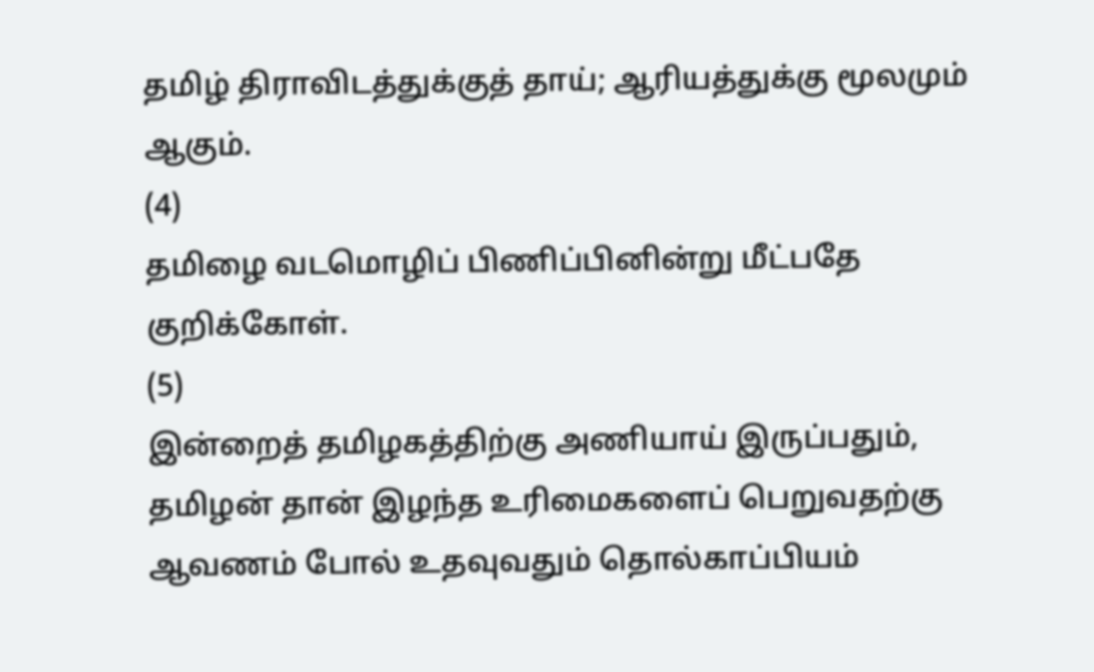தமிழ் திராவிடத்துக்குத் தாய்; ஆரியத்துக்கு மூலமும்
ஆகும்.
(4)
தமிழை வடமொழிப் பிணிப்பினின்று மீட்பதே
குறிக்கோள்.
(5)
இன்றைத் தமிழகத்திற்கு அணியாய் இருப்பதும்,
தமிழன் தான் இழந்த உரிமைகளைப் பெறுவதற்கு
ஆவணம் போல் உதவுவதும் தொல்காப்பியம்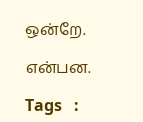ஒன்றே.

என்பன.

Tags   :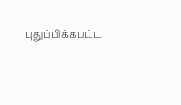புதுப்பிக்கபட்ட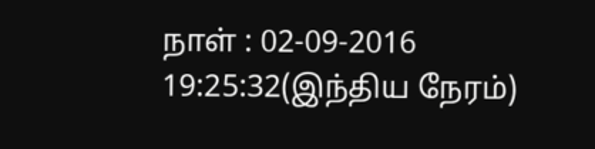நாள் : 02-09-2016 19:25:32(இந்திய நேரம்)